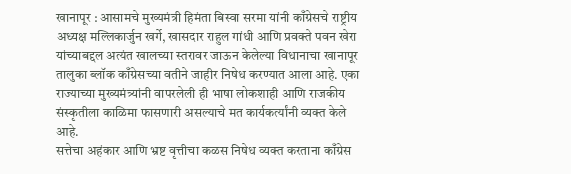खानापूर : आसामचे मुख्यमंत्री हिमंता बिस्वा सरमा यांनी काँग्रेसचे राष्ट्रीय अध्यक्ष मल्लिकार्जुन खर्गे, खासदार राहुल गांधी आणि प्रवक्ते पवन खेरा यांच्याबद्दल अत्यंत खालच्या स्तरावर जाऊन केलेल्या विधानाचा खानापूर तालुका ब्लॉक काँग्रेसच्या वतीने जाहीर निषेध करण्यात आला आहे. एका राज्याच्या मुख्यमंत्र्यांनी वापरलेली ही भाषा लोकशाही आणि राजकीय संस्कृतीला काळिमा फासणारी असल्याचे मत कार्यकर्त्यांनी व्यक्त केले आहे.
सत्तेचा अहंकार आणि भ्रष्ट वृत्तीचा कळस निषेध व्यक्त करताना काँग्रेस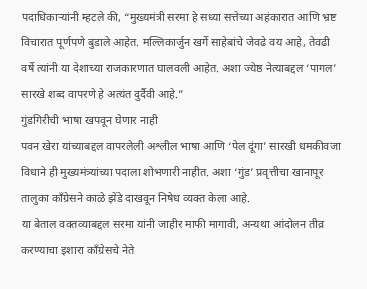पदाधिकाऱ्यांनी म्हटले की, “मुख्यमंत्री सरमा हे सध्या सत्तेच्या अहंकारात आणि भ्रष्ट विचारात पूर्णपणे बुडाले आहेत. मल्लिकार्जुन खर्गे साहेबांचे जेवढे वय आहे, तेवढी वर्षे त्यांनी या देशाच्या राजकारणात घालवली आहेत. अशा ज्येष्ठ नेत्याबद्दल ‘पागल’ सारखे शब्द वापरणे हे अत्यंत दुर्दैवी आहे.”
गुंडगिरीची भाषा खपवून घेणार नाही
पवन खेरा यांच्याबद्दल वापरलेली अश्लील भाषा आणि ‘पेल दूंगा’ सारखी धमकीवजा विधाने ही मुख्यमंत्र्यांच्या पदाला शोभणारी नाहीत. अशा ‘गुंड’ प्रवृत्तीचा खानापूर तालुका काँग्रेसने काळे झेंडे दाखवून निषेध व्यक्त केला आहे.
या बेताल वक्तव्याबद्दल सरमा यांनी जाहीर माफी मागावी, अन्यथा आंदोलन तीव्र करण्याचा इशारा काँग्रेसचे नेते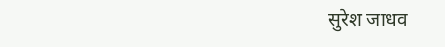सुरेश जाधव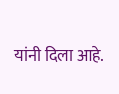यांनी दिला आहे.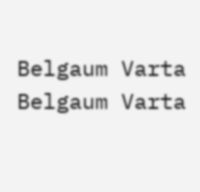Belgaum Varta Belgaum Varta